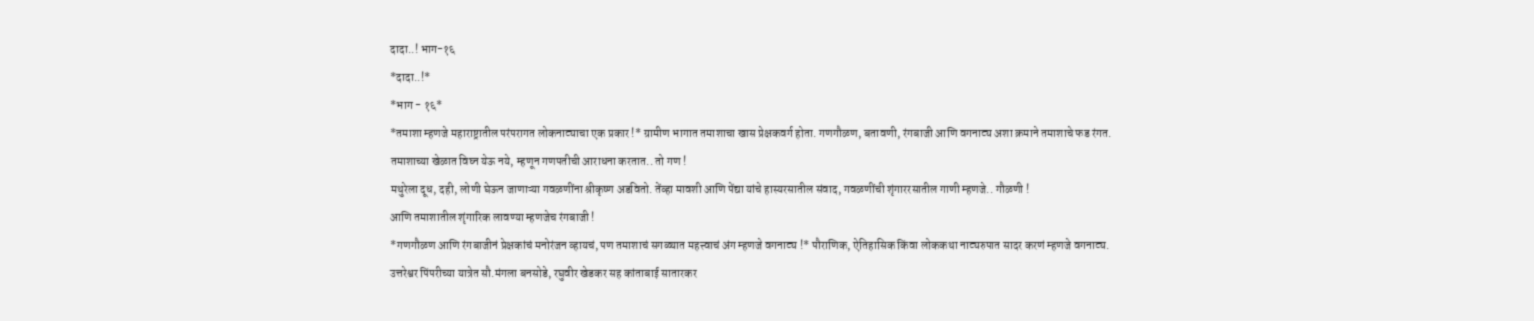दादा..! भाग-१६
*दादा..!*
*भाग - १६*
*तमाशा म्हणजे महाराष्ट्रातील परंपरागत लोकनाट्याचा एक प्रकार !* ग्रामीण भागात तमाशाचा खास प्रेक्षकवर्ग होता. गणगौळण, बतावणी, रंगबाजी आणि वगनाट्य अशा क्रमाने तमाशाचे फड रंगत.
तमाशाच्या खेळात विघ्न येऊ नये, म्हणून गणपतीची आराधना करतात.. तो गण !
मथुरेला दूध, दही, लोणी घेऊन जाणाऱ्या गवळणींना श्रीकृष्ण अडवितो. तेंव्हा मावशी आणि पेंद्या यांचे हास्यरसातील संवाद, गवळणींची शृंगाररसातील गाणी म्हणजे.. गौळणी !
आणि तमाशातील शृंगारिक लावण्या म्हणजेच रंगबाजी !
*गणगौळण आणि रंगबाजीनं प्रेक्षकांचं मनोरंजन व्हायचं, पण तमाशाचं सगळ्यात महत्त्वाचं अंग म्हणजे वगनाट्य !* पौराणिक, ऐतिहासिक किंवा लोककथा नाट्यरुपात सादर करणं म्हणजे वगनाट्य.
उत्तरेश्वर पिंपरीच्या यात्रेत सौ.मंगला बनसोडे, रघुवीर खेडकर सह कांताबाई सातारकर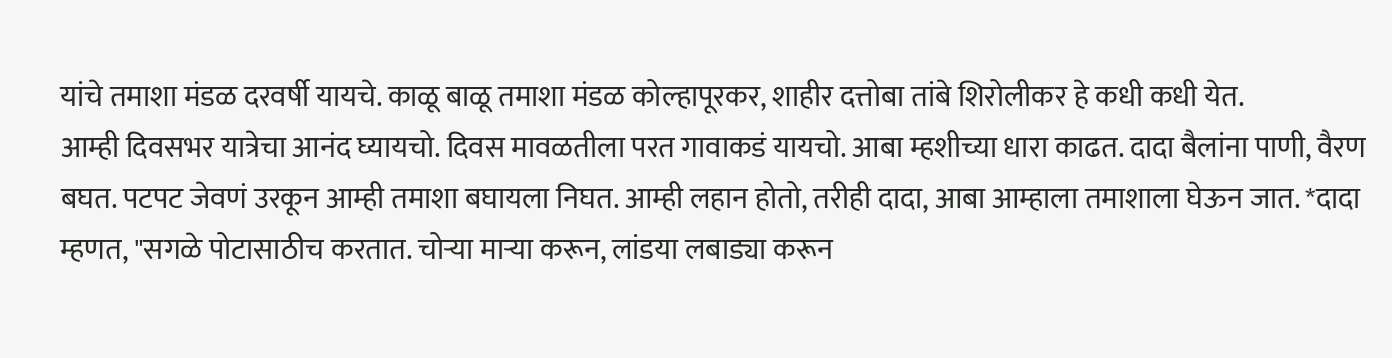यांचे तमाशा मंडळ दरवर्षी यायचे. काळू बाळू तमाशा मंडळ कोल्हापूरकर, शाहीर दत्तोबा तांबे शिरोलीकर हे कधी कधी येत.
आम्ही दिवसभर यात्रेचा आनंद घ्यायचो. दिवस मावळतीला परत गावाकडं यायचो. आबा म्हशीच्या धारा काढत. दादा बैलांना पाणी, वैरण बघत. पटपट जेवणं उरकून आम्ही तमाशा बघायला निघत. आम्ही लहान होतो, तरीही दादा, आबा आम्हाला तमाशाला घेऊन जात. *दादा म्हणत, "सगळे पोटासाठीच करतात. चोऱ्या माऱ्या करून, लांडया लबाड्या करून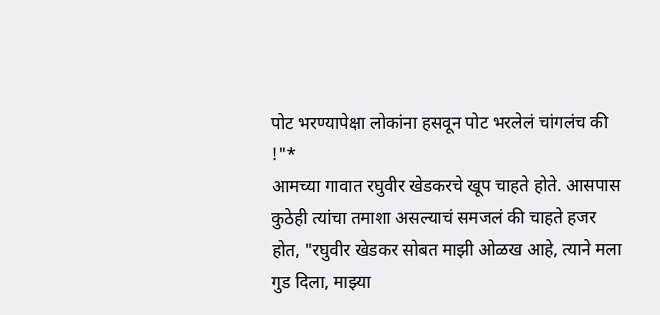पोट भरण्यापेक्षा लोकांना हसवून पोट भरलेलं चांगलंच की !"*
आमच्या गावात रघुवीर खेडकरचे खूप चाहते होते. आसपास कुठेही त्यांचा तमाशा असल्याचं समजलं की चाहते हजर होत, "रघुवीर खेडकर सोबत माझी ओळख आहे, त्याने मला गुड दिला, माझ्या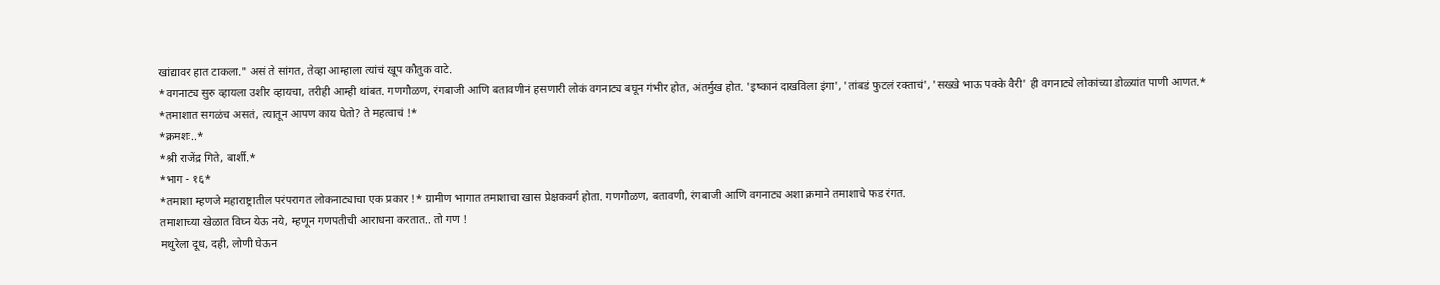खांद्यावर हात टाकला." असं ते सांगत, तेव्हा आम्हाला त्यांचं खूप कौतुक वाटे.
*वगनाट्य सुरु व्हायला उशीर व्हायचा, तरीही आम्ही थांबत. गणगौळण, रंगबाजी आणि बतावणीनं हसणारी लोकं वगनाट्य बघून गंभीर होत, अंतर्मुख होत. 'इष्कानं दाखविला इंगा', 'तांबडं फुटलं रक्ताचं', 'सख्खे भाऊ पक्के वैरी' ही वगनाट्ये लोकांच्या डोळ्यांत पाणी आणत.*
*तमाशात सगळंच असतं, त्यातून आपण काय घेतो? ते महत्वाचं !*
*क्रमशः..*
*श्री राजेंद्र गिते, बार्शी.*
*भाग - १६*
*तमाशा म्हणजे महाराष्ट्रातील परंपरागत लोकनाट्याचा एक प्रकार !* ग्रामीण भागात तमाशाचा खास प्रेक्षकवर्ग होता. गणगौळण, बतावणी, रंगबाजी आणि वगनाट्य अशा क्रमाने तमाशाचे फड रंगत.
तमाशाच्या खेळात विघ्न येऊ नये, म्हणून गणपतीची आराधना करतात.. तो गण !
मथुरेला दूध, दही, लोणी घेऊन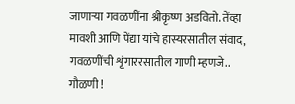जाणाऱ्या गवळणींना श्रीकृष्ण अडवितो. तेंव्हा मावशी आणि पेंद्या यांचे हास्यरसातील संवाद, गवळणींची शृंगाररसातील गाणी म्हणजे.. गौळणी !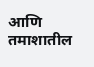आणि तमाशातील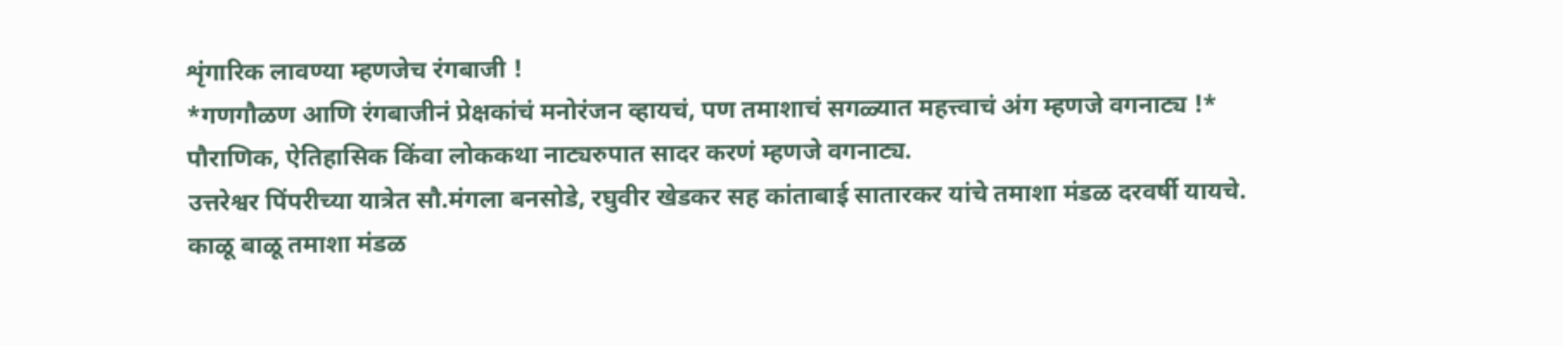शृंगारिक लावण्या म्हणजेच रंगबाजी !
*गणगौळण आणि रंगबाजीनं प्रेक्षकांचं मनोरंजन व्हायचं, पण तमाशाचं सगळ्यात महत्त्वाचं अंग म्हणजे वगनाट्य !* पौराणिक, ऐतिहासिक किंवा लोककथा नाट्यरुपात सादर करणं म्हणजे वगनाट्य.
उत्तरेश्वर पिंपरीच्या यात्रेत सौ.मंगला बनसोडे, रघुवीर खेडकर सह कांताबाई सातारकर यांचे तमाशा मंडळ दरवर्षी यायचे. काळू बाळू तमाशा मंडळ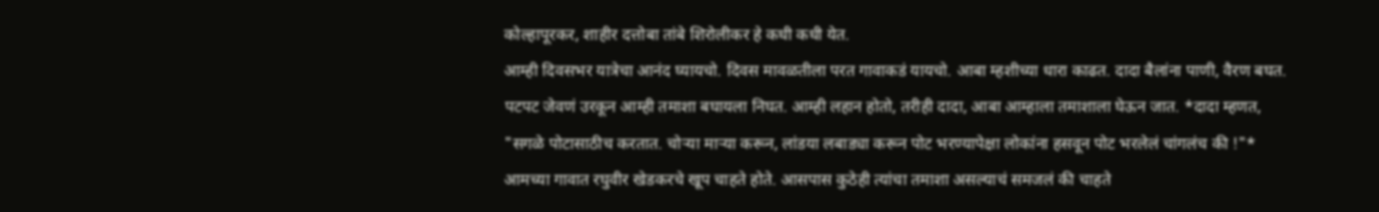कोल्हापूरकर, शाहीर दत्तोबा तांबे शिरोलीकर हे कधी कधी येत.
आम्ही दिवसभर यात्रेचा आनंद घ्यायचो. दिवस मावळतीला परत गावाकडं यायचो. आबा म्हशीच्या धारा काढत. दादा बैलांना पाणी, वैरण बघत. पटपट जेवणं उरकून आम्ही तमाशा बघायला निघत. आम्ही लहान होतो, तरीही दादा, आबा आम्हाला तमाशाला घेऊन जात. *दादा म्हणत, "सगळे पोटासाठीच करतात. चोऱ्या माऱ्या करून, लांडया लबाड्या करून पोट भरण्यापेक्षा लोकांना हसवून पोट भरलेलं चांगलंच की !"*
आमच्या गावात रघुवीर खेडकरचे खूप चाहते होते. आसपास कुठेही त्यांचा तमाशा असल्याचं समजलं की चाहते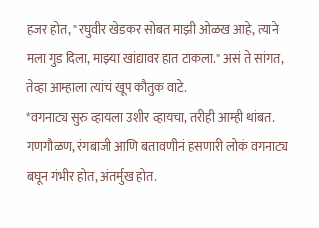हजर होत, "रघुवीर खेडकर सोबत माझी ओळख आहे, त्याने मला गुड दिला, माझ्या खांद्यावर हात टाकला." असं ते सांगत, तेव्हा आम्हाला त्यांचं खूप कौतुक वाटे.
*वगनाट्य सुरु व्हायला उशीर व्हायचा, तरीही आम्ही थांबत. गणगौळण, रंगबाजी आणि बतावणीनं हसणारी लोकं वगनाट्य बघून गंभीर होत, अंतर्मुख होत.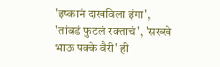'इष्कानं दाखविला इंगा', 'तांबडं फुटलं रक्ताचं', 'सख्खे भाऊ पक्के वैरी' ही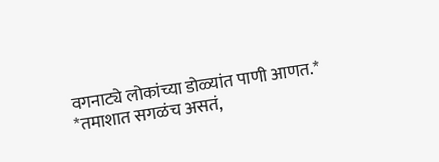वगनाट्ये लोकांच्या डोळ्यांत पाणी आणत.*
*तमाशात सगळंच असतं,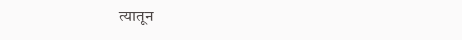त्यातून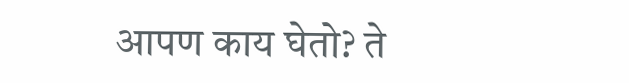आपण काय घेतो? ते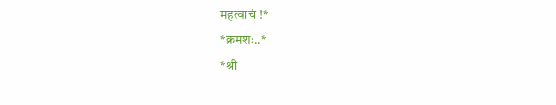महत्वाचं !*
*क्रमशः..*
*श्री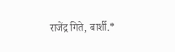राजेंद्र गिते, बार्शी.*